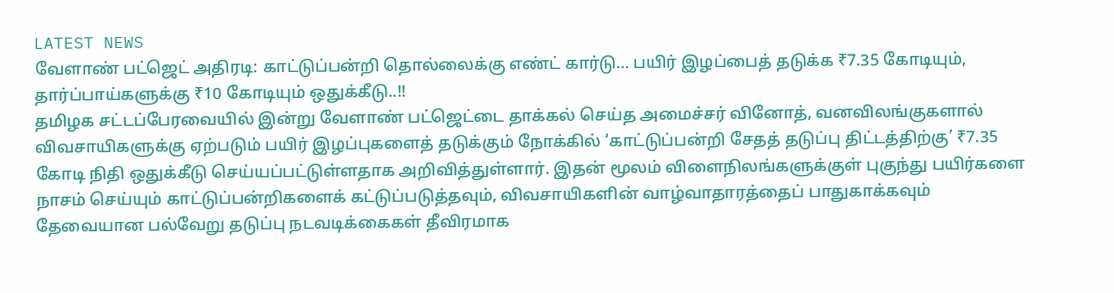LATEST NEWS
வேளாண் பட்ஜெட் அதிரடி: காட்டுப்பன்றி தொல்லைக்கு எண்ட் கார்டு… பயிர் இழப்பைத் தடுக்க ₹7.35 கோடியும், தார்ப்பாய்களுக்கு ₹10 கோடியும் ஒதுக்கீடு..!!
தமிழக சட்டப்பேரவையில் இன்று வேளாண் பட்ஜெட்டை தாக்கல் செய்த அமைச்சர் வினோத், வனவிலங்குகளால் விவசாயிகளுக்கு ஏற்படும் பயிர் இழப்புகளைத் தடுக்கும் நோக்கில் ‘காட்டுப்பன்றி சேதத் தடுப்பு திட்டத்திற்கு’ ₹7.35 கோடி நிதி ஒதுக்கீடு செய்யப்பட்டுள்ளதாக அறிவித்துள்ளார். இதன் மூலம் விளைநிலங்களுக்குள் புகுந்து பயிர்களை நாசம் செய்யும் காட்டுப்பன்றிகளைக் கட்டுப்படுத்தவும், விவசாயிகளின் வாழ்வாதாரத்தைப் பாதுகாக்கவும் தேவையான பல்வேறு தடுப்பு நடவடிக்கைகள் தீவிரமாக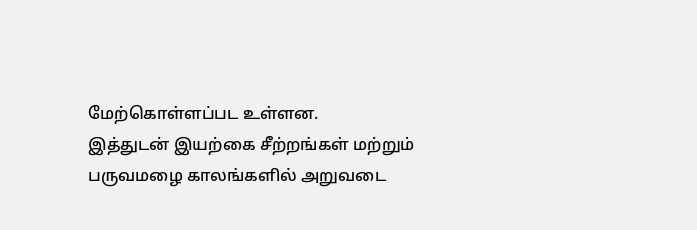மேற்கொள்ளப்பட உள்ளன.
இத்துடன் இயற்கை சீற்றங்கள் மற்றும் பருவமழை காலங்களில் அறுவடை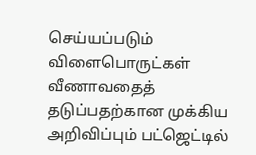செய்யப்படும் விளைபொருட்கள் வீணாவதைத் தடுப்பதற்கான முக்கிய அறிவிப்பும் பட்ஜெட்டில்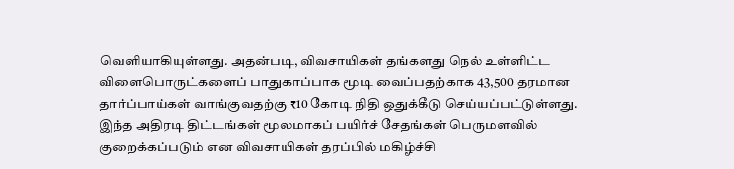வெளியாகியுள்ளது. அதன்படி, விவசாயிகள் தங்களது நெல் உள்ளிட்ட விளைபொருட்களைப் பாதுகாப்பாக மூடி வைப்பதற்காக 43,500 தரமான தார்ப்பாய்கள் வாங்குவதற்கு ₹10 கோடி நிதி ஒதுக்கீடு செய்யப்பட்டுள்ளது. இந்த அதிரடி திட்டங்கள் மூலமாகப் பயிர்ச் சேதங்கள் பெருமளவில் குறைக்கப்படும் என விவசாயிகள் தரப்பில் மகிழ்ச்சி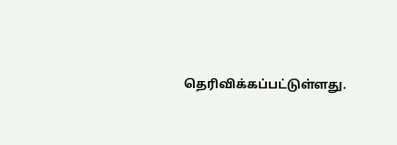தெரிவிக்கப்பட்டுள்ளது.